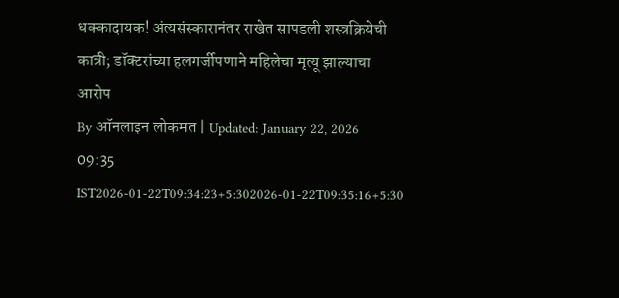धक्कादायक! अंत्यसंस्कारानंतर राखेत सापडली शस्त्रक्रियेची कात्री; डॉक्टरांच्या हलगर्जीपणाने महिलेचा मृत्यू झाल्याचा आरोप
By ऑनलाइन लोकमत | Updated: January 22, 2026 09:35 IST2026-01-22T09:34:23+5:302026-01-22T09:35:16+5:30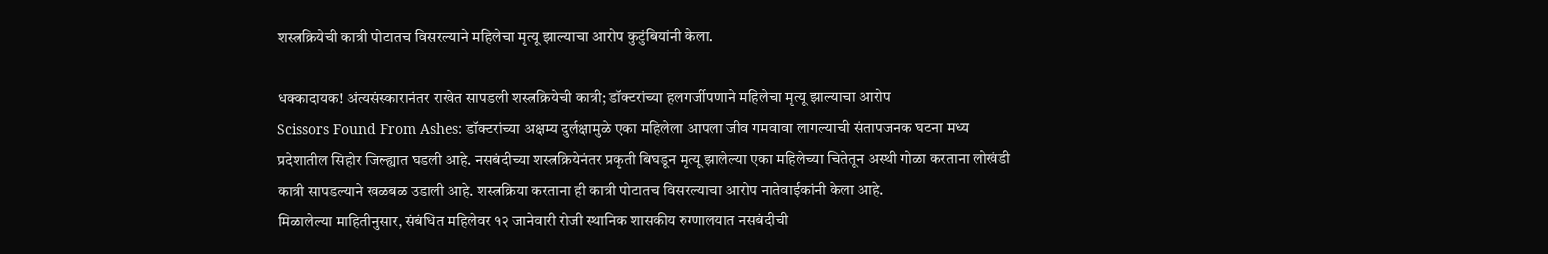शस्त्रक्रियेची कात्री पोटातच विसरल्याने महिलेचा मृत्यू झाल्याचा आरोप कुटुंबियांनी केला.

धक्कादायक! अंत्यसंस्कारानंतर राखेत सापडली शस्त्रक्रियेची कात्री; डॉक्टरांच्या हलगर्जीपणाने महिलेचा मृत्यू झाल्याचा आरोप
Scissors Found From Ashes: डॉक्टरांच्या अक्षम्य दुर्लक्षामुळे एका महिलेला आपला जीव गमवावा लागल्याची संतापजनक घटना मध्य प्रदेशातील सिहोर जिल्ह्यात घडली आहे. नसबंदीच्या शस्त्रक्रियेनंतर प्रकृती बिघडून मृत्यू झालेल्या एका महिलेच्या चितेतून अस्थी गोळा करताना लोखंडी कात्री सापडल्याने खळबळ उडाली आहे. शस्त्रक्रिया करताना ही कात्री पोटातच विसरल्याचा आरोप नातेवाईकांनी केला आहे.
मिळालेल्या माहितीनुसार, संबंधित महिलेवर १२ जानेवारी रोजी स्थानिक शासकीय रुग्णालयात नसबंदीची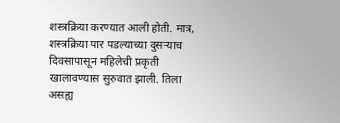शस्त्रक्रिया करण्यात आली होती. मात्र, शस्त्रक्रिया पार पडल्याच्या दुसऱ्याच दिवसापासून महिलेची प्रकृती खालावण्यास सुरुवात झाली. तिला असह्य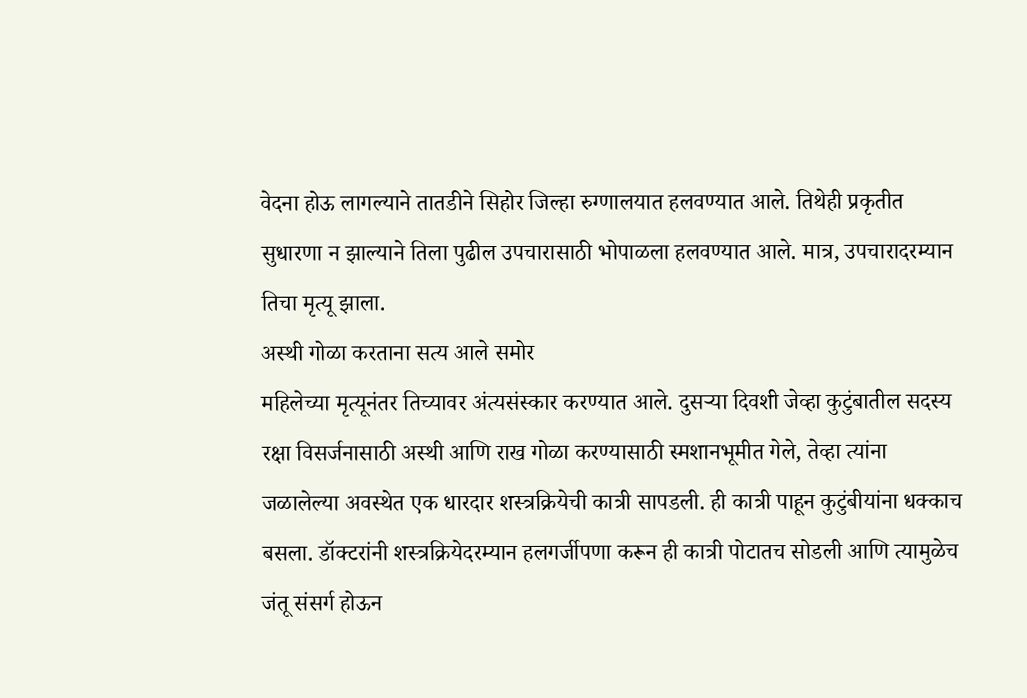वेदना होऊ लागल्याने तातडीने सिहोर जिल्हा रुग्णालयात हलवण्यात आले. तिथेही प्रकृतीत सुधारणा न झाल्याने तिला पुढील उपचारासाठी भोपाळला हलवण्यात आले. मात्र, उपचारादरम्यान तिचा मृत्यू झाला.
अस्थी गोळा करताना सत्य आले समोर
महिलेच्या मृत्यूनंतर तिच्यावर अंत्यसंस्कार करण्यात आले. दुसऱ्या दिवशी जेव्हा कुटुंबातील सदस्य रक्षा विसर्जनासाठी अस्थी आणि राख गोळा करण्यासाठी स्मशानभूमीत गेले, तेव्हा त्यांना जळालेल्या अवस्थेत एक धारदार शस्त्रक्रियेची कात्री सापडली. ही कात्री पाहून कुटुंबीयांना धक्काच बसला. डॉक्टरांनी शस्त्रक्रियेदरम्यान हलगर्जीपणा करून ही कात्री पोटातच सोडली आणि त्यामुळेच जंतू संसर्ग होऊन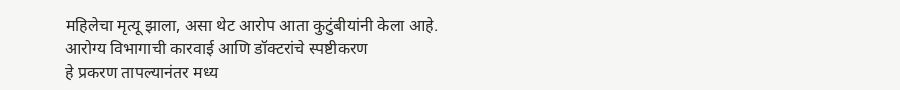महिलेचा मृत्यू झाला, असा थेट आरोप आता कुटुंबीयांनी केला आहे.
आरोग्य विभागाची कारवाई आणि डॉक्टरांचे स्पष्टीकरण
हे प्रकरण तापल्यानंतर मध्य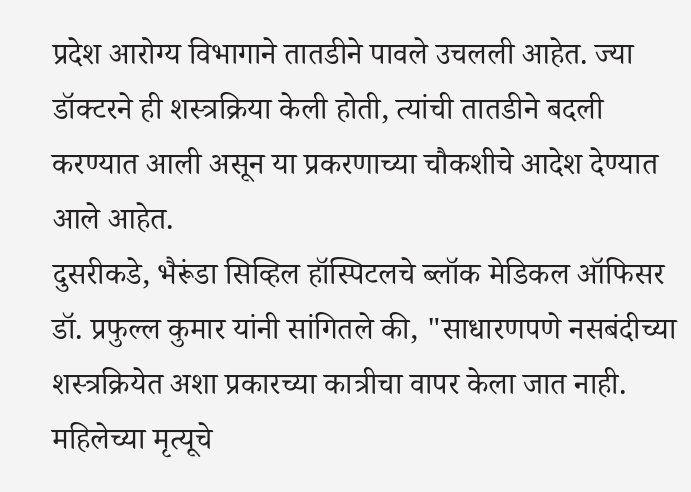प्रदेश आरोग्य विभागाने तातडीने पावले उचलली आहेत. ज्या डॉक्टरने ही शस्त्रक्रिया केली होती, त्यांची तातडीने बदली करण्यात आली असून या प्रकरणाच्या चौकशीचे आदेश देण्यात आले आहेत.
दुसरीकडे, भैरूंडा सिव्हिल हॉस्पिटलचे ब्लॉक मेडिकल ऑफिसर डॉ. प्रफुल्ल कुमार यांनी सांगितले की, "साधारणपणे नसबंदीच्या शस्त्रक्रियेत अशा प्रकारच्या कात्रीचा वापर केला जात नाही. महिलेच्या मृत्यूचे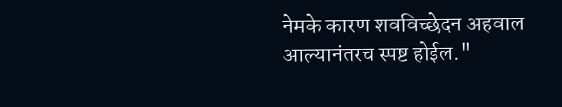नेमके कारण शवविच्छेदन अहवाल आल्यानंतरच स्पष्ट होईल."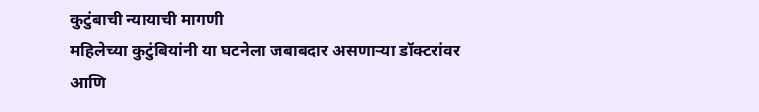कुटुंबाची न्यायाची मागणी
महिलेच्या कुटुंबियांनी या घटनेला जबाबदार असणाऱ्या डॉक्टरांवर आणि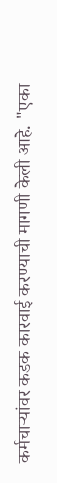कर्मचाऱ्यांवर कडक कारवाई करण्याची मागणी केली आहे. "एका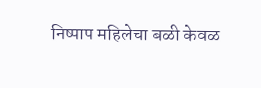निष्पाप महिलेचा बळी केवळ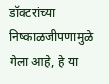डॉक्टरांच्या निष्काळजीपणामुळे गेला आहे, हे या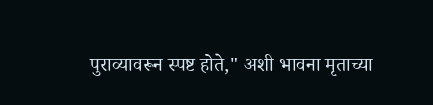पुराव्यावरून स्पष्ट होते," अशी भावना मृताच्या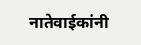नातेवाईकांनी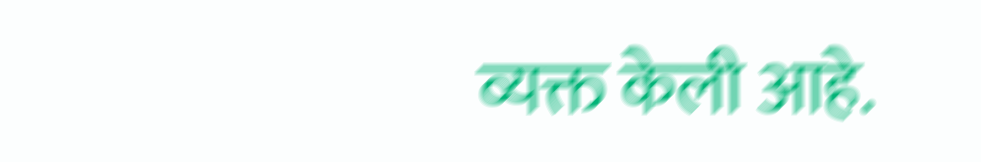व्यक्त केली आहे.